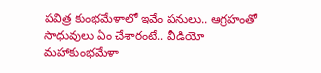పవిత్ర కుంభమేళాలో ఇవేం పనులు.. ఆగ్రహంతో సాధువులు ఏం చేశారంటే.. వీడియో
మహాకుంభమేళా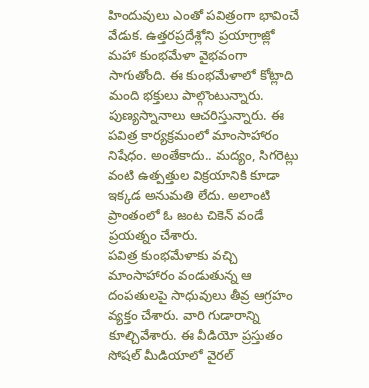హిందువులు ఎంతో పవిత్రంగా భావించే వేడుక. ఉత్తరప్రదేశ్లోని ప్రయాగ్రాజ్లో మహా కుంభమేళా వైభవంగా సాగుతోంది. ఈ కుంభమేళాలో కోట్లాది మంది భక్తులు పాల్గొంటున్నారు. పుణ్యస్నానాలు ఆచరిస్తున్నారు. ఈ పవిత్ర కార్యక్రమంలో మాంసాహారం నిషేధం. అంతేకాదు.. మద్యం, సిగరెట్లు వంటి ఉత్పత్తుల విక్రయానికి కూడా ఇక్కడ అనుమతి లేదు. అలాంటి ప్రాంతంలో ఓ జంట చికెన్ వండే ప్రయత్నం చేశారు.
పవిత్ర కుంభమేళాకు వచ్చి మాంసాహారం వండుతున్న ఆ దంపతులపై సాధువులు తీవ్ర ఆగ్రహం వ్యక్తం చేశారు. వారి గుడారాన్ని కూల్చివేశారు. ఈ వీడియో ప్రస్తుతం సోషల్ మీడియాలో వైరల్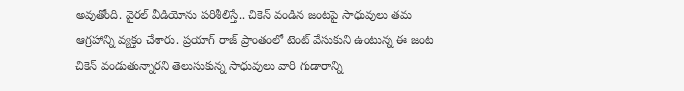అవుతోంది. వైరల్ వీడియోను పరిశీలిస్తే.. చికెన్ వండిన జంటపై సాధువులు తమ ఆగ్రహాన్ని వ్యక్తం చేశారు. ప్రయాగ్ రాజ్ ప్రాంతంలో టెంట్ వేసుకుని ఉంటున్న ఈ జంట చికెన్ వండుతున్నారని తెలుసుకున్న సాధువులు వారి గుడారాన్ని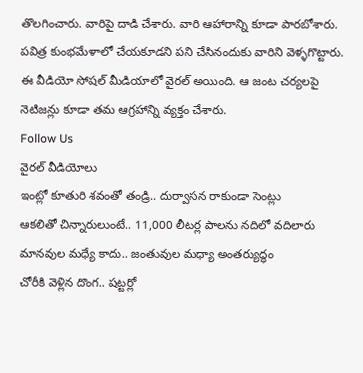తొలగించారు. వారిపై దాడి చేశారు. వారి ఆహారాన్ని కూడా పారబోశారు. పవిత్ర కుంభమేళాలో చేయకూడని పని చేసినందుకు వారిని వెళ్ళగొట్టారు. ఈ వీడియో సోషల్ మీడియాలో వైరల్ అయింది. ఆ జంట చర్యలపై నెటిజన్లు కూడా తమ ఆగ్రహాన్ని వ్యక్తం చేశారు.
Follow Us
వైరల్ వీడియోలు
ఇంట్లో కూతురి శవంతో తండ్రి.. దుర్వాసన రాకుండా సెంట్లు
ఆకలితో చిన్నారులుంటే.. 11,000 లీటర్ల పాలను నదిలో వదిలారు
మానవుల మధ్యే కాదు.. జంతువుల మధ్యా అంతర్యుద్ధం
చోరీకి వెళ్లిన దొంగ.. షట్టర్లో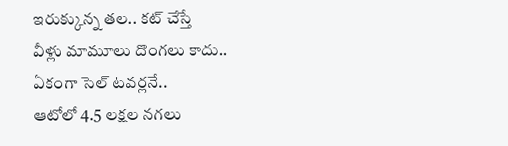ఇరుక్కున్న తల.. కట్ చేస్తే
వీళ్లు మామూలు దొంగలు కాదు.. ఏకంగా సెల్ టవర్లనే..
ఆటోలో 4.5 లక్షల నగలు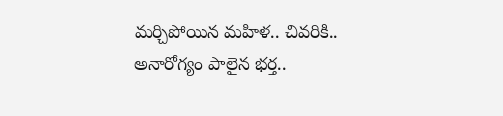మర్చిపోయిన మహిళ.. చివరికి..
అనారోగ్యం పాలైన భర్త..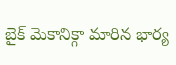బైక్ మెకానిక్గా మారిన భార్య